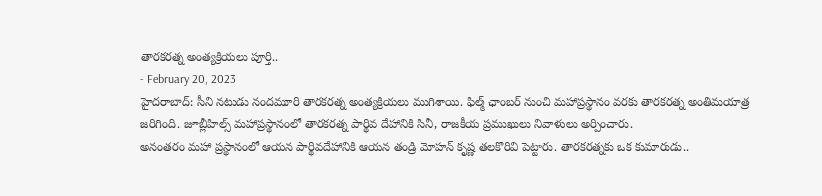తారకరత్న అంత్యక్రియలు పూర్తి..
- February 20, 2023
హైదరాబాద్: సీని నటుడు నందమూరి తారకరత్న అంత్యక్రియలు ముగిశాయి. ఫిల్మ్ ఛాంబర్ నుంచి మహాప్రస్థానం వరకు తారకరత్న అంతిమయాత్ర జరిగింది. జూబ్లీహిల్స్ మహాప్రస్థానంలో తారకరత్న పార్థివ దేహానికి సినీ, రాజకీయ ప్రముఖులు నివాళులు అర్పించారు.
అనంతరం మహా ప్రస్థానంలో ఆయన పార్థివదేహానికి ఆయన తండ్రి మోహన్ కృష్ణ తలకొరివి పెట్టారు. తారకరత్నకు ఒక కుమారుడు..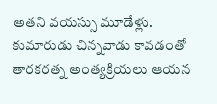అతని వయస్సు మూడేళ్లు. కుమారుడు చిన్నవాడు కావడంతో తారకరత్న అంత్యక్రియలు ఆయన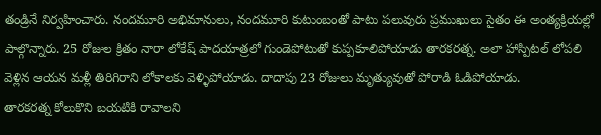తండ్రినే నిర్వహించారు. నందమూరి అభిమానులు, నందమూరి కుటుంబంతో పాటు పలువురు ప్రముఖులు సైతం ఈ అంత్యక్రియల్లో పాల్గొన్నారు. 25 రోజుల క్రితం నారా లోకేష్ పాదయాత్రలో గుండెపోటుతో కుప్పకూలిపోయాడు తారకరత్న. అలా హాస్పిటల్ లోపలి వెళ్లిన ఆయన మళ్లీ తిరిగిరాని లోకాలకు వెళ్ళిపోయాడు. దాదాపు 23 రోజులు మృత్యువుతో పోరాడి ఓడిపోయాడు.
తారకరత్న కోలుకొని బయటికి రావాలని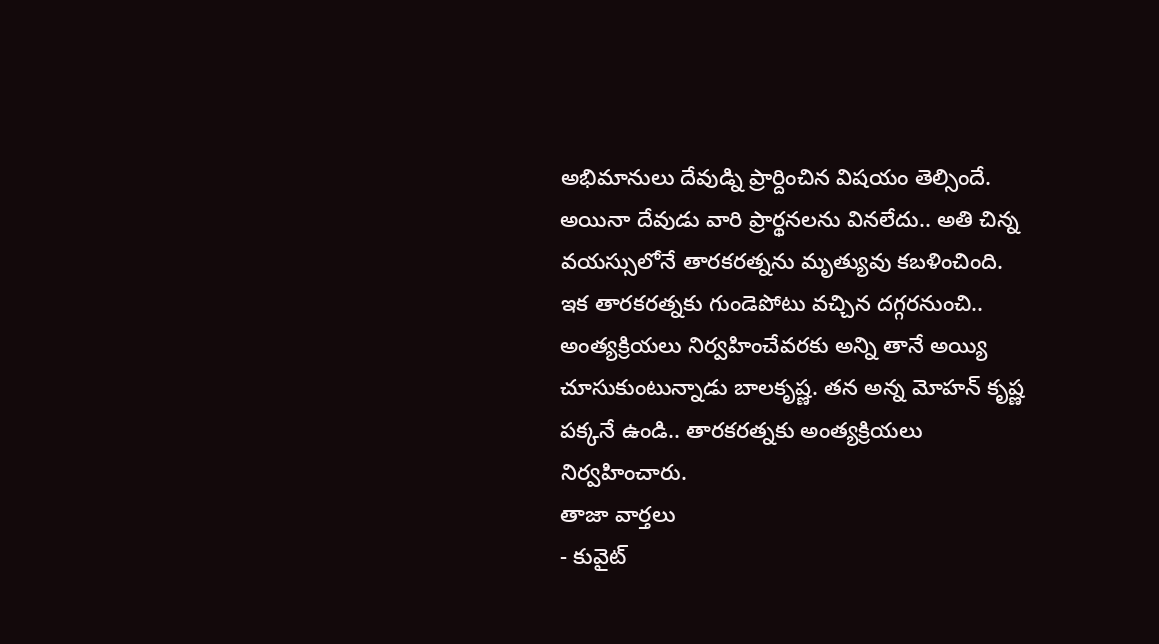అభిమానులు దేవుడ్ని ప్రార్దించిన విషయం తెల్సిందే. అయినా దేవుడు వారి ప్రార్థనలను వినలేదు.. అతి చిన్న వయస్సులోనే తారకరత్నను మృత్యువు కబళించింది. ఇక తారకరత్నకు గుండెపోటు వచ్చిన దగ్గరనుంచి.. అంత్యక్రియలు నిర్వహించేవరకు అన్ని తానే అయ్యి చూసుకుంటున్నాడు బాలకృష్ణ. తన అన్న మోహన్ కృష్ణ పక్కనే ఉండి.. తారకరత్నకు అంత్యక్రియలు నిర్వహించారు.
తాజా వార్తలు
- కువైట్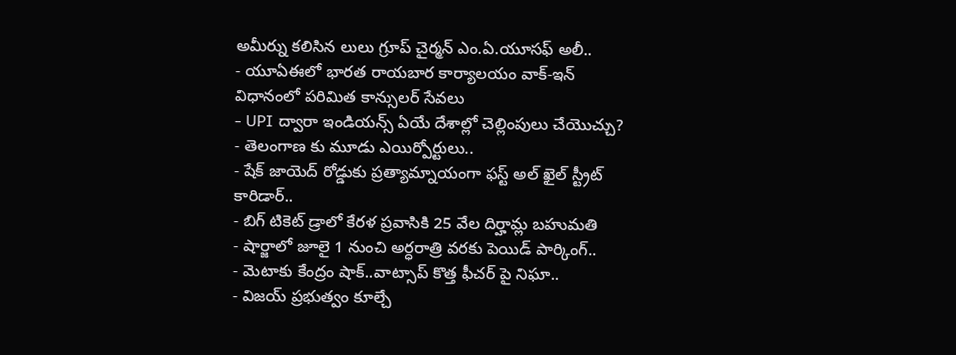అమీర్ను కలిసిన లులు గ్రూప్ చైర్మన్ ఎం.ఏ.యూసఫ్ అలీ..
- యూఏఈలో భారత రాయబార కార్యాలయం వాక్-ఇన్ విధానంలో పరిమిత కాన్సులర్ సేవలు
- UPI ద్వారా ఇండియన్స్ ఏయే దేశాల్లో చెల్లింపులు చేయొచ్చు?
- తెలంగాణ కు మూడు ఎయిర్పోర్టులు..
- షేక్ జాయెద్ రోడ్డుకు ప్రత్యామ్నాయంగా ఫస్ట్ అల్ ఖైల్ స్ట్రీట్ కారిడార్..
- బిగ్ టికెట్ డ్రాలో కేరళ ప్రవాసికి 25 వేల దిర్హామ్ల బహుమతి
- షార్జాలో జూలై 1 నుంచి అర్ధరాత్రి వరకు పెయిడ్ పార్కింగ్..
- మెటాకు కేంద్రం షాక్..వాట్సాప్ కొత్త ఫీచర్ పై నిఘా..
- విజయ్ ప్రభుత్వం కూల్చే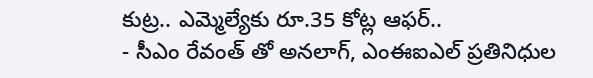కుట్ర.. ఎమ్మెల్యేకు రూ.35 కోట్ల ఆఫర్..
- సీఎం రేవంత్ తో అనలాగ్, ఎంఈఐఎల్ ప్రతినిధుల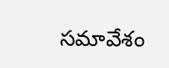సమావేశం